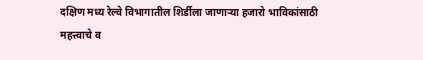दक्षिण मध्य रेल्वे विभागातील शिर्डीला जाणाऱ्या हजारो भाविकांसाठी महत्त्वाचे व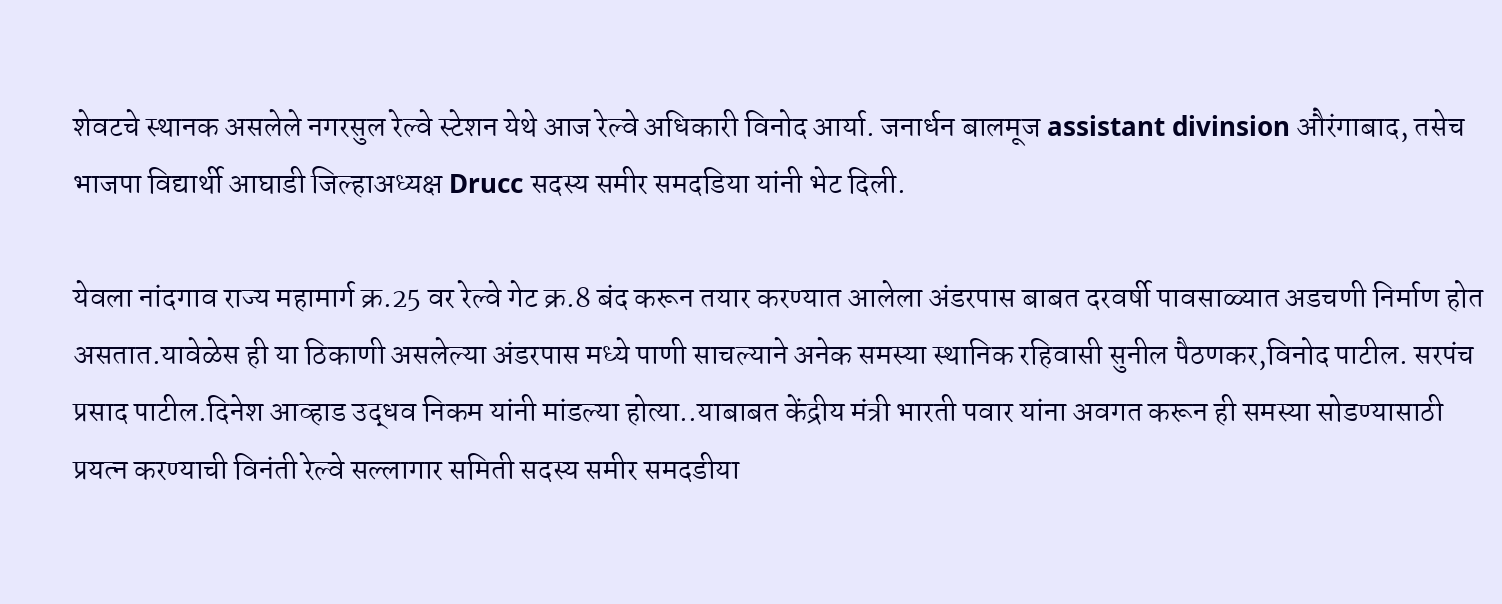शेवटचे स्थानक असलेले नगरसुल रेल्वे स्टेशन येथे आज रेल्वे अधिकारी विनोद आर्या. जनार्धन बालमूज assistant divinsion औरंगाबाद, तसेच भाजपा विद्यार्थी आघाडी जिल्हाअध्यक्ष Drucc सदस्य समीर समदडिया यांनी भेट दिली.

येवला नांदगाव राज्य महामार्ग क्र.25 वर रेल्वे गेट क्र.8 बंद करून तयार करण्यात आलेला अंडरपास बाबत दरवर्षी पावसाळ्यात अडचणी निर्माण होत असतात.यावेळेस ही या ठिकाणी असलेल्या अंडरपास मध्ये पाणी साचल्याने अनेक समस्या स्थानिक रहिवासी सुनील पैठणकर,विनोद पाटील. सरपंच प्रसाद पाटील.दिनेश आव्हाड उद्धव निकम यांनी मांडल्या होत्या..याबाबत केंद्रीय मंत्री भारती पवार यांना अवगत करून ही समस्या सोडण्यासाठी प्रयत्न करण्याची विनंती रेल्वे सल्लागार समिती सदस्य समीर समदडीया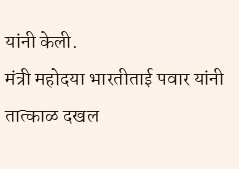यांनी केली.
मंत्री महोदया भारतीताई पवार यांनी तात्काळ दखल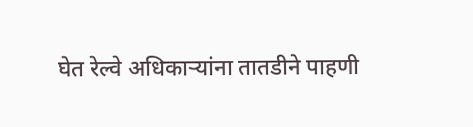घेत रेल्वे अधिकाऱ्यांना तातडीने पाहणी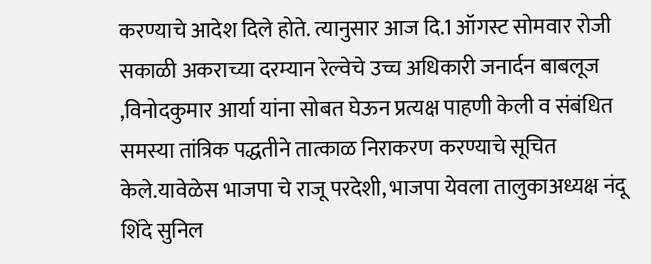करण्याचे आदेश दिले होते. त्यानुसार आज दि.1 ऑगस्ट सोमवार रोजी सकाळी अकराच्या दरम्यान रेल्वेचे उच्च अधिकारी जनार्दन बाबलूज ,विनोदकुमार आर्या यांना सोबत घेऊन प्रत्यक्ष पाहणी केली व संबंधित समस्या तांत्रिक पद्धतीने तात्काळ निराकरण करण्याचे सूचित केले.यावेळेस भाजपा चे राजू परदेशी, भाजपा येवला तालुकाअध्यक्ष नंदू शिंदे सुनिल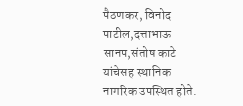पैठणकर, विनोद पाटील,दत्ताभाऊ सानप,संतोष काटे यांचेसह स्थानिक नागरिक उपस्थित होते.